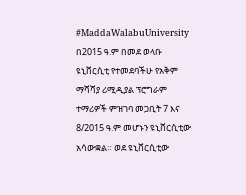#MaddaWalabuUniversity በ2015 ዓ.ም በመደ ወላቡ ዩኒቨርሲቲ የተመደባችሁ የአቅም ማሻሻያ ሪሚዲያል ፕሮግራም ተማሪዎች ምዝገባ መጋቢት 7 እና 8/2015 ዓ.ም መሆኑን ዩኒቨርሲቲው አሳውቋል። ወደ ዩኒቨርሲቲው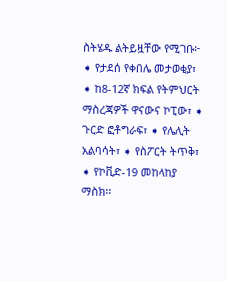ስትሄዱ ልትይዟቸው የሚገቡ፦ ➧ የታደሰ የቀበሌ መታወቂያ፣ ➧ ከ8-12ኛ ክፍል የትምህርት ማስረጃዎች ዋናውና ኮፒው፣ ➧ ጉርድ ፎቶግራፍ፣ ➧ የሌሊት አልባሳት፣ ➧ የስፖርት ትጥቅ፣ ➧ የኮቪድ-19 መከላከያ ማስክ፡፡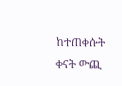ከተጠቀሱት ቀናት ውጪ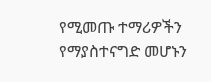የሚመጡ ተማሪዎችን የማያስተናግድ መሆኑን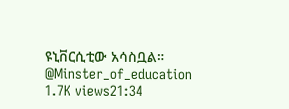ዩኒቨርሲቲው አሳስቧል። @Minster_of_education 1.7K views21:34